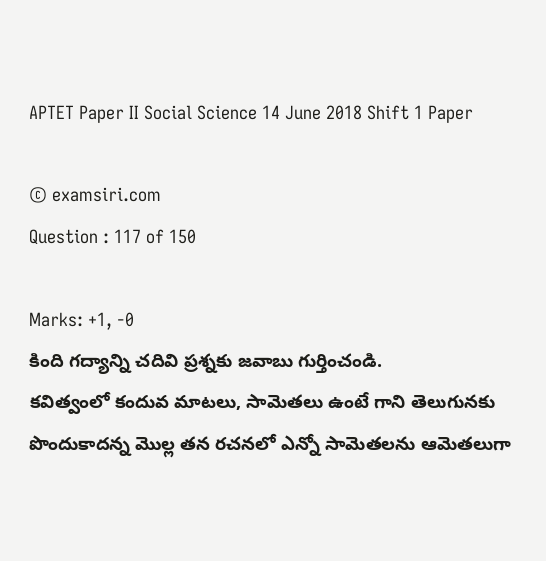APTET Paper II Social Science 14 June 2018 Shift 1 Paper

© examsiri.com
Question : 117 of 150

Marks: +1, -0
కింది గద్యాన్ని చదివి ప్రశ్నకు జవాబు గుర్తించండి.
కవిత్వంలో కందువ మాటలు, సామెతలు ఉంటే గాని తెలుగునకు పొందుకాదన్న మొల్ల తన రచనలో ఎన్నో సామెతలను ఆమెతలుగా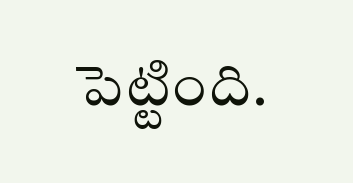పెట్టింది.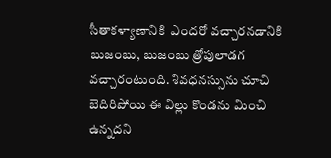సీతాకళ్యాణానికి  ఎందరో వచ్చారనడానికి బుజంబు, బుజంబు త్రోపులాడగ వచ్చారంటుంది. శివధనస్సును చూచి బెదిరిపోయి ఈ విల్లు కొండను మించి ఉన్నదని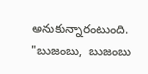అనుకున్నారంటుంది.
"బుజంబు,  బుజంబు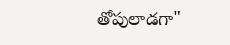తోపులాడగా"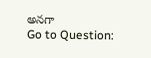అనగా
Go to Question: